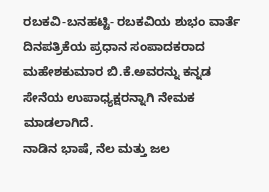ರಬಕವಿ-ಬನಹಟ್ಟಿ- ರಬಕವಿಯ ಶುಭಂ ವಾರ್ತೆ ದಿನಪತ್ರಿಕೆಯ ಪ್ರಧಾನ ಸಂಪಾದಕರಾದ ಮಹೇಶಕುಮಾರ ಬಿ.ಕೆ.ಅವರನ್ನು ಕನ್ನಡ ಸೇನೆಯ ಉಪಾಧ್ಯಕ್ಷರನ್ನಾಗಿ ನೇಮಕ ಮಾಡಲಾಗಿದೆ.
ನಾಡಿನ ಭಾಷೆ, ನೆಲ ಮತ್ತು ಜಲ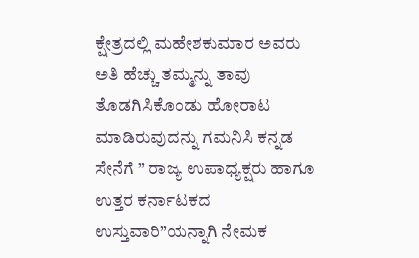ಕ್ಷೇತ್ರದಲ್ಲಿ ಮಹೇಶಕುಮಾರ ಅವರು ಅತಿ ಹೆಚ್ಚು ತಮ್ಮನ್ನು ತಾವು ತೊಡಗಿಸಿಕೊಂಡು ಹೋರಾಟ ಮಾಡಿರುವುದನ್ನು ಗಮನಿಸಿ ಕನ್ನಡ ಸೇನೆಗೆ ” ರಾಜ್ಯ ಉಪಾಧ್ಯಕ್ಷರು ಹಾಗೂ ಉತ್ತರ ಕರ್ನಾಟಕದ ಉಸ್ತುವಾರಿ”ಯನ್ನಾಗಿ ನೇಮಕ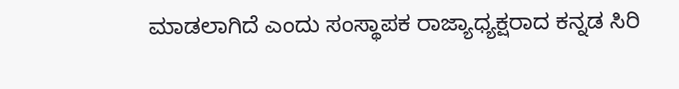ಮಾಡಲಾಗಿದೆ ಎಂದು ಸಂಸ್ಥಾಪಕ ರಾಜ್ಯಾಧ್ಯಕ್ಷರಾದ ಕನ್ನಡ ಸಿರಿ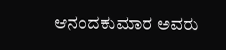ಆನಂದಕುಮಾರ ಅವರು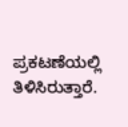ಪ್ರಕಟಣೆಯಲ್ಲಿ ತಿಳಿಸಿರುತ್ತಾರೆ.